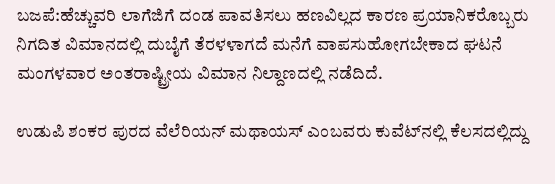ಬಜಪೆ:ಹೆಚ್ಚುವರಿ ಲಾಗೆಜಿಗೆ ದಂಡ ಪಾವತಿಸಲು ಹಣವಿಲ್ಲದ ಕಾರಣ ಪ್ರಯಾನಿಕರೊಬ್ಬರು ನಿಗದಿತ ವಿಮಾನದಲ್ಲಿ ದುಬೈಗೆ ತೆರಳಳಾಗದೆ ಮನೆಗೆ ವಾಪಸುಹೋಗಬೇಕಾದ ಘಟನೆ ಮಂಗಳವಾರ ಅಂತರಾಷ್ಟ್ರೀಯ ವಿಮಾನ ನಿಲ್ದಾಣದಲ್ಲಿ ನಡೆದಿದೆ.

ಉಡುಪಿ ಶಂಕರ ಪುರದ ವೆಲೆರಿಯನ್ ಮಥಾಯಸ್ ಎಂಬವರು ಕುವೆಟ್‍ನಲ್ಲಿ ಕೆಲಸದಲ್ಲಿದ್ದು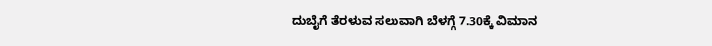ದುಬೈಗೆ ತೆರಳುವ ಸಲುವಾಗಿ ಬೆಳಗ್ಗೆ 7.30ಕ್ಕೆ ವಿಮಾನ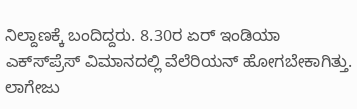ನಿಲ್ದಾಣಕ್ಕೆ ಬಂದಿದ್ದರು. 8.30ರ ಏರ್ ಇಂಡಿಯಾ ಎಕ್ಸ್‍ಪ್ರೆಸ್ ವಿಮಾನದಲ್ಲಿ ವೆಲೆರಿಯನ್ ಹೋಗಬೇಕಾಗಿತ್ತು. ಲಾಗೇಜು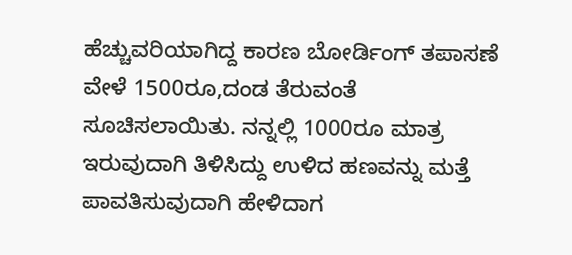ಹೆಚ್ಚುವರಿಯಾಗಿದ್ದ ಕಾರಣ ಬೋರ್ಡಿಂಗ್ ತಪಾಸಣೆ ವೇಳೆ 1500ರೂ,ದಂಡ ತೆರುವಂತೆ ಸೂಚಿಸಲಾಯಿತು. ನನ್ನಲ್ಲಿ 1000ರೂ ಮಾತ್ರ ಇರುವುದಾಗಿ ತಿಳಿಸಿದ್ದು ಉಳಿದ ಹಣವನ್ನು ಮತ್ತೆ ಪಾವತಿಸುವುದಾಗಿ ಹೇಳಿದಾಗ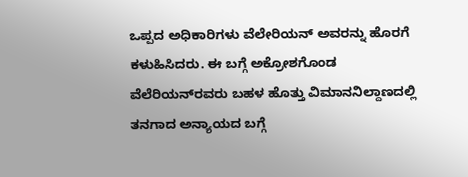ಒಪ್ಪದ ಅಧಿಕಾರಿಗಳು ವೆಲೇರಿಯನ್ ಅವರನ್ನು ಹೊರಗೆ ಕಳುಹಿಸಿದರು. ಈ ಬಗ್ಗೆ ಅಕ್ರೋಶಗೊಂಡ ವೆಲೆರಿಯನ್‍ರವರು ಬಹಳ ಹೊತ್ತು ವಿಮಾನನಿಲ್ದಾಣದಲ್ಲಿ ತನಗಾದ ಅನ್ಯಾಯದ ಬಗ್ಗೆ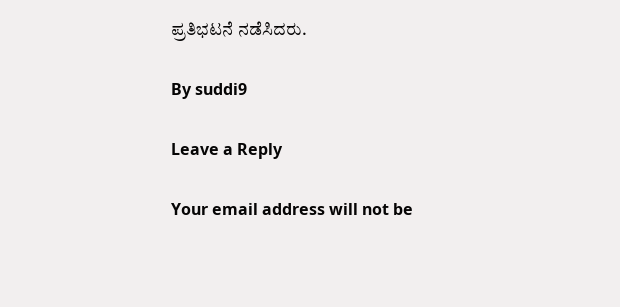ಪ್ರತಿಭಟನೆ ನಡೆಸಿದರು.

By suddi9

Leave a Reply

Your email address will not be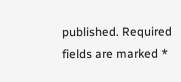published. Required fields are marked *